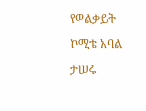የወልቃይት ኮሚቴ አባል ታሠሩ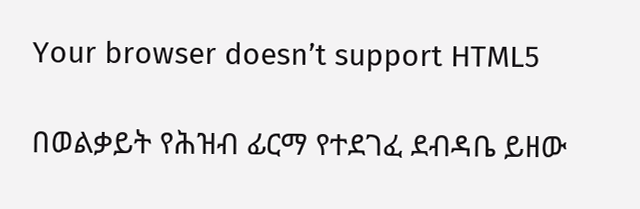Your browser doesn’t support HTML5

በወልቃይት የሕዝብ ፊርማ የተደገፈ ደብዳቤ ይዘው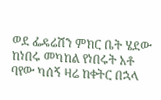ወደ ፌዴሬሽን ምክር ቤት ሄደው ከነበሩ መካከል የነበሩት አቶ ባየው ካሰኝ ዛሬ ከቀትር በኋላ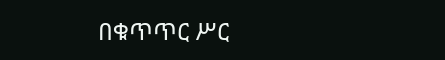በቁጥጥር ሥር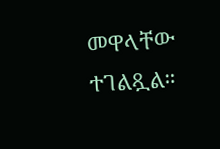መዋላቸው ተገልጿል።